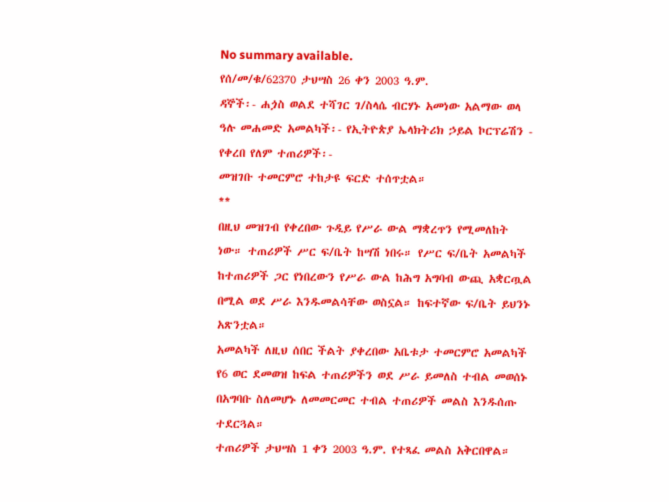No summary available.
የሰ/መ/ቁ/62370 ታህሣስ 26 ቀን 2003 ዓ.ም.
ዳኞች፡- ሐጏስ ወልደ ተሻገር ገ/ስላሴ ብርሃኑ አመነው አልማው ወላ ዓሉ መሐመድ አመልካች፡- የኢትዮጵያ ኤላክትሪክ ኃይል ኮርፕሬሽን - የቀረበ የለም ተጠሪዎች፡-
መዝገቡ ተመርምሮ ተከታዩ ፍርድ ተሰጥቷል።
**
በዚህ መዝገብ የቀረበው ጉዲይ የሥራ ውል ማቋረጥን የሚመለከት ነው። ተጠሪዎች ሥር ፍ/ቤት ከሣሽ ነበሩ። የሥር ፍ/ቤት አመልካች ከተጠሪዎች ጋር የነበረውን የሥራ ውል ከሕግ አግባብ ውጪ አቋርጧል በሚል ወደ ሥራ እንዱመልሳቸው ወስኗል። ከፍተኛው ፍ/ቤት ይህንኑ አጽንቷል።
አመልካች ለዚህ ሰበር ችልት ያቀረበው አቤቱታ ተመርምሮ አመልካች የ6 ወር ደመወዝ ከፍል ተጠሪዎችን ወደ ሥራ ይመለስ ተብል መወሰኑ በአግባቡ ስለመሆኑ ለመመርመር ተብል ተጠሪዎች መልስ እንዱሰጡ ተደርጓል።
ተጠሪዎች ታህሣስ 1 ቀን 2003 ዓ.ም. የተጻፈ መልስ አቅርበዋል።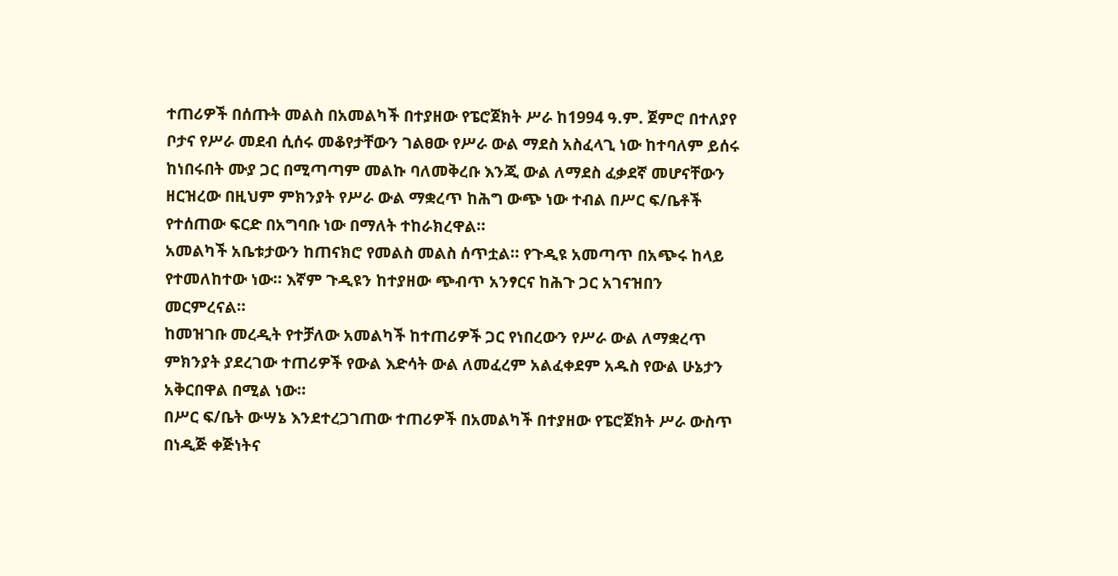ተጠሪዎች በሰጡት መልስ በአመልካች በተያዘው የፔሮጀክት ሥራ ከ1994 ዓ.ም. ጀምሮ በተለያየ ቦታና የሥራ መደብ ሲሰሩ መቆየታቸውን ገልፀው የሥራ ውል ማደስ አስፈላጊ ነው ከተባለም ይሰሩ ከነበሩበት ሙያ ጋር በሚጣጣም መልኩ ባለመቅረቡ እንጂ ውል ለማደስ ፈቃደኛ መሆናቸውን ዘርዝረው በዚህም ምክንያት የሥራ ውል ማቋረጥ ከሕግ ውጭ ነው ተብል በሥር ፍ/ቤቶች የተሰጠው ፍርድ በአግባቡ ነው በማለት ተከራክረዋል።
አመልካች አቤቱታውን ከጠናክሮ የመልስ መልስ ሰጥቷል። የጉዲዩ አመጣጥ በአጭሩ ከላይ የተመለከተው ነው። እኛም ጉዲዩን ከተያዘው ጭብጥ አንፃርና ከሕጉ ጋር አገናዝበን መርምረናል።
ከመዝገቡ መረዲት የተቻለው አመልካች ከተጠሪዎች ጋር የነበረውን የሥራ ውል ለማቋረጥ ምክንያት ያደረገው ተጠሪዎች የውል እድሳት ውል ለመፈረም አልፈቀደም አዱስ የውል ሁኔታን አቅርበዋል በሚል ነው።
በሥር ፍ/ቤት ውሣኔ እንደተረጋገጠው ተጠሪዎች በአመልካች በተያዘው የፔሮጀክት ሥራ ውስጥ በነዲጅ ቀጅነትና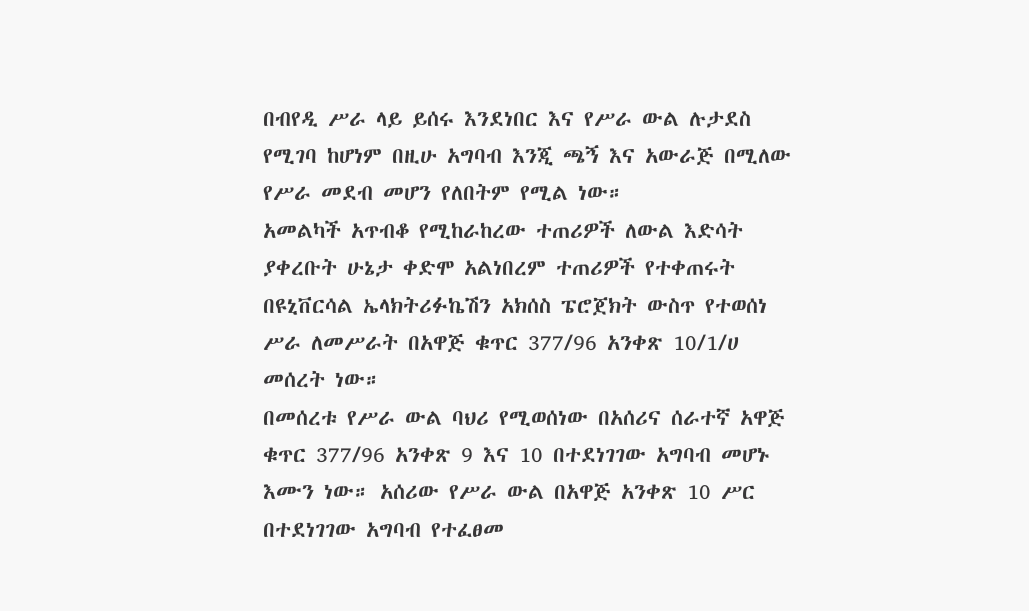በብየዲ ሥራ ላይ ይሰሩ እንደነበር እና የሥራ ውል ሉታደስ የሚገባ ከሆነም በዚሁ አግባብ እንጂ ጫኝ እና አውራጅ በሚለው የሥራ መደብ መሆን የለበትም የሚል ነው።
አመልካች አጥብቆ የሚከራከረው ተጠሪዎች ለውል እድሳት ያቀረቡት ሁኔታ ቀድሞ አልነበረም ተጠሪዎች የተቀጠሩት በዩኒቨርሳል ኤላክትሪፉኬሽን አክሰስ ፔሮጀክት ውስጥ የተወሰነ ሥራ ለመሥራት በአዋጅ ቁጥር 377/96 አንቀጽ 10/1/ሀ መሰረት ነው።
በመሰረቱ የሥራ ውል ባህሪ የሚወሰነው በአሰሪና ሰራተኛ አዋጅ ቁጥር 377/96 አንቀጽ 9 እና 10 በተደነገገው አግባብ መሆኑ እሙን ነው። አሰሪው የሥራ ውል በአዋጅ አንቀጽ 10 ሥር በተደነገገው አግባብ የተፈፀመ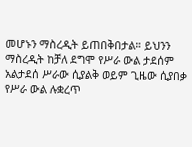መሆኑን ማስረዲት ይጠበቅበታል። ይህንን ማስረዲት ከቻለ ደግሞ የሥራ ውል ታደሰም አልታደሰ ሥራው ሲያልቅ ወይም ጊዜው ሲያበቃ የሥራ ውል ሉቋረጥ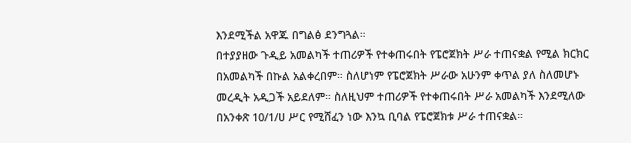እንደሚችል አዋጁ በግልፅ ደንግጓል።
በተያያዘው ጉዲይ አመልካች ተጠሪዎች የተቀጠሩበት የፔሮጀክት ሥራ ተጠናቋል የሚል ክርክር በአመልካች በኩል አልቀረበም። ስለሆነም የፔሮጀክት ሥራው አሁንም ቀጥል ያለ ስለመሆኑ መረዲት አዲጋች አይደለም። ስለዚህም ተጠሪዎች የተቀጠሩበት ሥራ አመልካች እንደሚለው በአንቀጽ 10/1/ሀ ሥር የሚሸፈን ነው እንኳ ቢባል የፔሮጀክቱ ሥራ ተጠናቋል።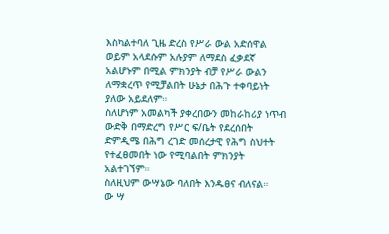እስካልተባለ ጊዜ ድረስ የሥራ ውል አድሰዋል ወይም አላደሱም አሉያም ለማደስ ፈቃደኛ አልሆኑም በሚል ምክንያት ብቻ የሥራ ውልን ለማቋረጥ የሚቻልበት ሁኔታ በሕጉ ተቀባይነት ያለው አይደለም።
ስለሆነም አመልካች ያቀረበውን መከራከሪያ ነጥብ ውድቅ በማድረግ የሥር ፍ/ቤት የደረሰበት ድምዲሜ በሕግ ረገድ መሰረታዊ የሕግ ስህተት የተፈፀመበት ነው የሚባልበት ምክንያት አልተገኘም።
ስለዚህም ውሣኔው ባለበት እንዱፀና ብለናል።
ው ሣ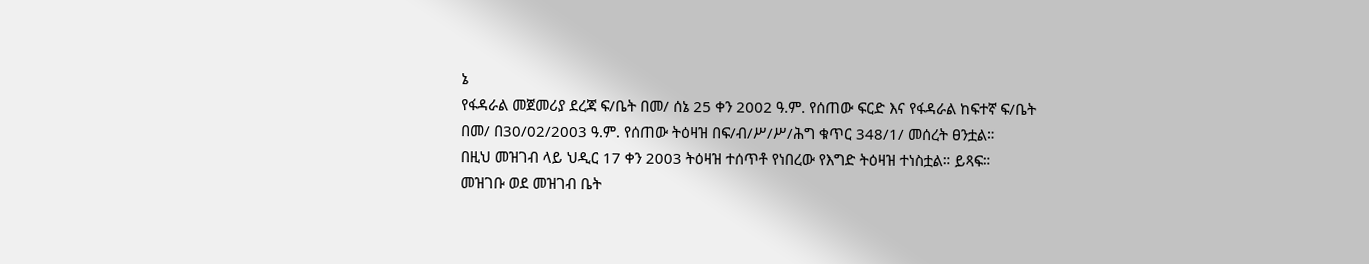ኔ
የፋዳራል መጀመሪያ ደረጃ ፍ/ቤት በመ/ ሰኔ 25 ቀን 2002 ዓ.ም. የሰጠው ፍርድ እና የፋዳራል ከፍተኛ ፍ/ቤት በመ/ በ30/02/2003 ዓ.ም. የሰጠው ትዕዛዝ በፍ/ብ/ሥ/ሥ/ሕግ ቁጥር 348/1/ መሰረት ፀንቷል።
በዚህ መዝገብ ላይ ህዲር 17 ቀን 2003 ትዕዛዝ ተሰጥቶ የነበረው የእግድ ትዕዛዝ ተነስቷል። ይጻፍ።
መዝገቡ ወደ መዝገብ ቤት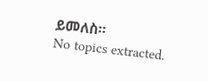ይመለስ።
No topics extracted.